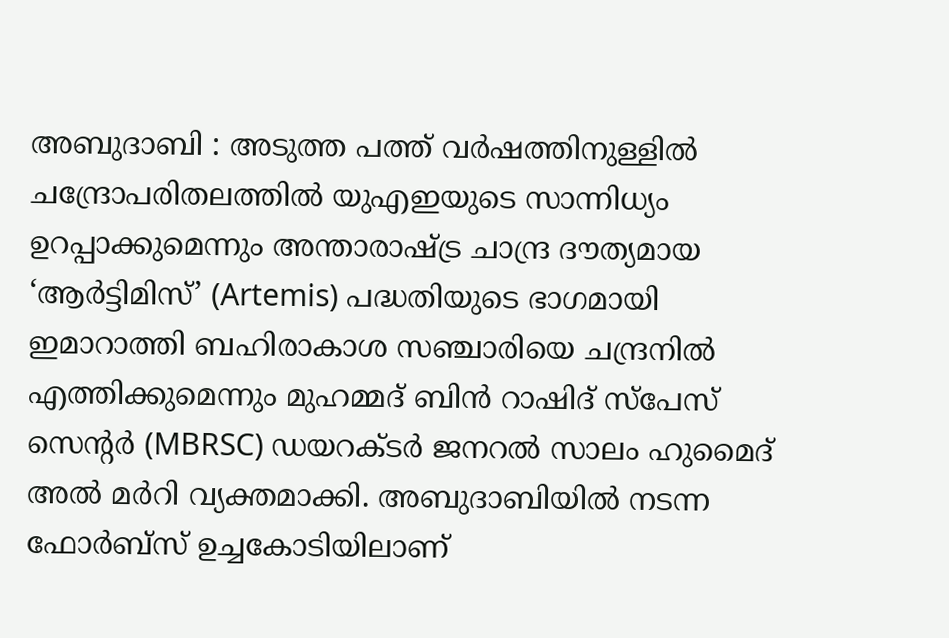അബുദാബി : അടുത്ത പത്ത് വർഷത്തിനുള്ളിൽ ചന്ദ്രോപരിതലത്തിൽ യുഎഇയുടെ സാന്നിധ്യം ഉറപ്പാക്കുമെന്നും അന്താരാഷ്ട്ര ചാന്ദ്ര ദൗത്യമായ ‘ആർട്ടിമിസ്’ (Artemis) പദ്ധതിയുടെ ഭാഗമായി ഇമാറാത്തി ബഹിരാകാശ സഞ്ചാരിയെ ചന്ദ്രനിൽ എത്തിക്കുമെന്നും മുഹമ്മദ് ബിൻ റാഷിദ് സ്പേസ് സെന്റർ (MBRSC) ഡയറക്ടർ ജനറൽ സാലം ഹുമൈദ് അൽ മർറി വ്യക്തമാക്കി. അബുദാബിയിൽ നടന്ന ഫോർബ്സ് ഉച്ചകോടിയിലാണ്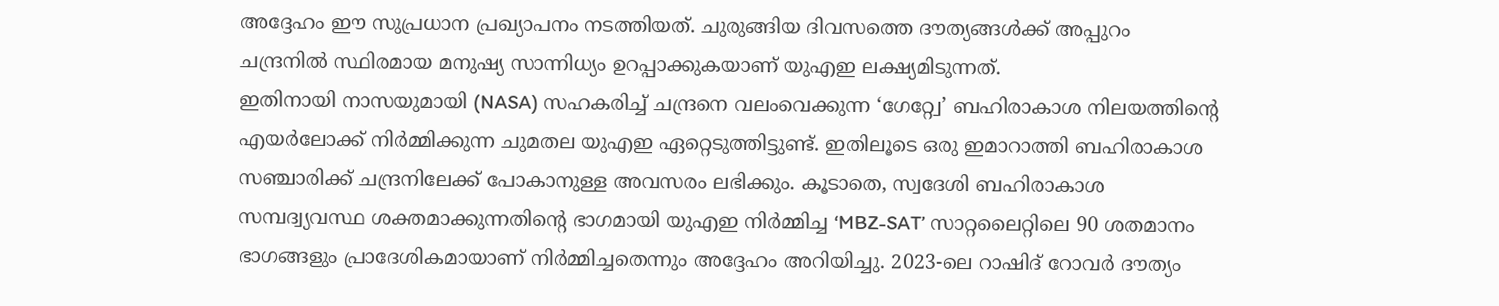അദ്ദേഹം ഈ സുപ്രധാന പ്രഖ്യാപനം നടത്തിയത്. ചുരുങ്ങിയ ദിവസത്തെ ദൗത്യങ്ങൾക്ക് അപ്പുറം ചന്ദ്രനിൽ സ്ഥിരമായ മനുഷ്യ സാന്നിധ്യം ഉറപ്പാക്കുകയാണ് യുഎഇ ലക്ഷ്യമിടുന്നത്.
ഇതിനായി നാസയുമായി (NASA) സഹകരിച്ച് ചന്ദ്രനെ വലംവെക്കുന്ന ‘ഗേറ്റ്വേ’ ബഹിരാകാശ നിലയത്തിന്റെ എയർലോക്ക് നിർമ്മിക്കുന്ന ചുമതല യുഎഇ ഏറ്റെടുത്തിട്ടുണ്ട്. ഇതിലൂടെ ഒരു ഇമാറാത്തി ബഹിരാകാശ സഞ്ചാരിക്ക് ചന്ദ്രനിലേക്ക് പോകാനുള്ള അവസരം ലഭിക്കും. കൂടാതെ, സ്വദേശി ബഹിരാകാശ സമ്പദ്വ്യവസ്ഥ ശക്തമാക്കുന്നതിന്റെ ഭാഗമായി യുഎഇ നിർമ്മിച്ച ‘MBZ-SAT’ സാറ്റലൈറ്റിലെ 90 ശതമാനം ഭാഗങ്ങളും പ്രാദേശികമായാണ് നിർമ്മിച്ചതെന്നും അദ്ദേഹം അറിയിച്ചു. 2023-ലെ റാഷിദ് റോവർ ദൗത്യം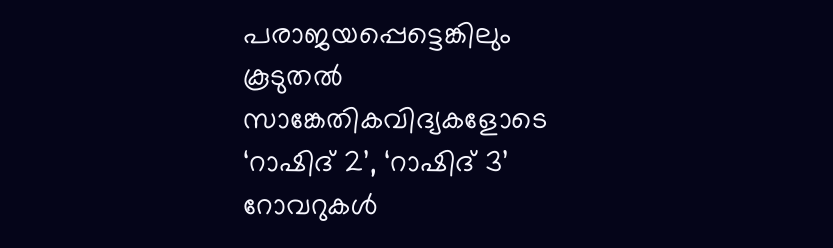പരാജയപ്പെട്ടെങ്കിലും കൂടുതൽ സാങ്കേതികവിദ്യകളോടെ ‘റാഷിദ് 2’, ‘റാഷിദ് 3’ റോവറുകൾ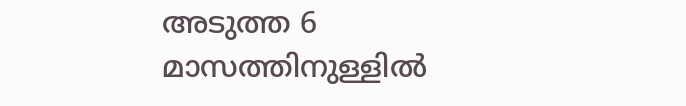അടുത്ത 6 മാസത്തിനുള്ളിൽ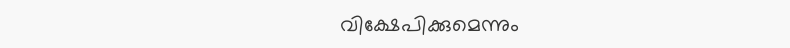വിക്ഷേപിക്കുമെന്നും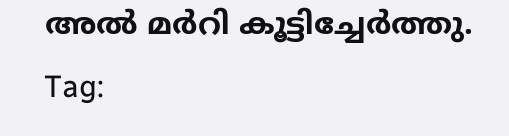അൽ മർറി കൂട്ടിച്ചേർത്തു.
Tag: